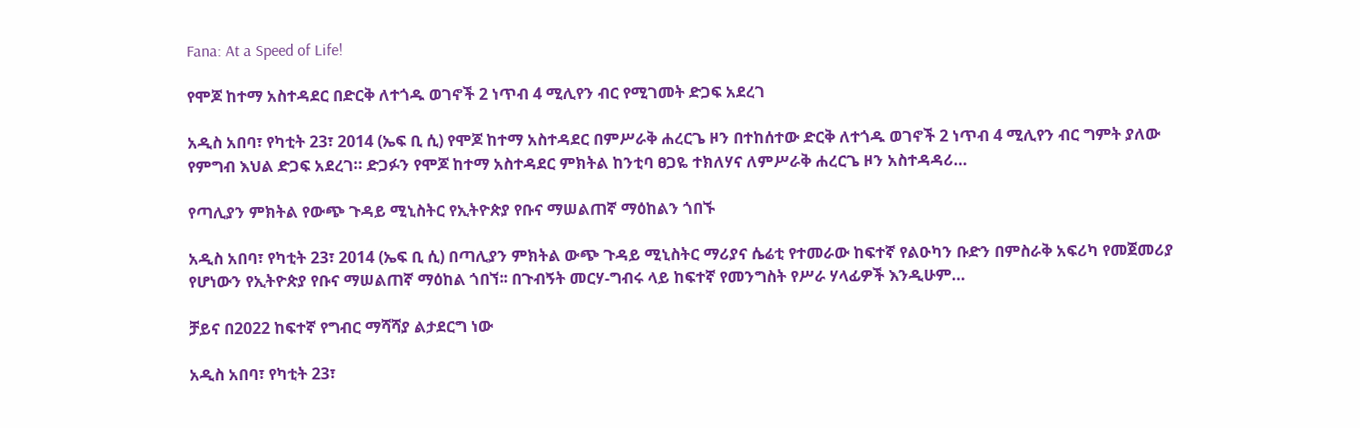Fana: At a Speed of Life!

የሞጆ ከተማ አስተዳደር በድርቅ ለተጎዱ ወገኖች 2 ነጥብ 4 ሚሊየን ብር የሚገመት ድጋፍ አደረገ

አዲስ አበባ፣ የካቲት 23፣ 2014 (ኤፍ ቢ ሲ) የሞጆ ከተማ አስተዳደር በምሥራቅ ሐረርጌ ዞን በተከሰተው ድርቅ ለተጎዱ ወገኖች 2 ነጥብ 4 ሚሊየን ብር ግምት ያለው የምግብ እህል ድጋፍ አደረገ። ድጋፉን የሞጆ ከተማ አስተዳደር ምክትል ከንቲባ ፀጋዬ ተክለሃና ለምሥራቅ ሐረርጌ ዞን አስተዳዳሪ…

የጣሊያን ምክትል የውጭ ጉዳይ ሚኒስትር የኢትዮጵያ የቡና ማሠልጠኛ ማዕከልን ጎበኙ

አዲስ አበባ፣ የካቲት 23፣ 2014 (ኤፍ ቢ ሲ) በጣሊያን ምክትል ውጭ ጉዳይ ሚኒስትር ማሪያና ሴሬቲ የተመራው ከፍተኛ የልዑካን ቡድን በምስራቅ አፍሪካ የመጀመሪያ የሆነውን የኢትዮጵያ የቡና ማሠልጠኛ ማዕከል ጎበኘ፡፡ በጉብኝት መርሃ-ግብሩ ላይ ከፍተኛ የመንግስት የሥራ ሃላፊዎች እንዲሁም…

ቻይና በ2022 ከፍተኛ የግብር ማሻሻያ ልታደርግ ነው

አዲስ አበባ፣ የካቲት 23፣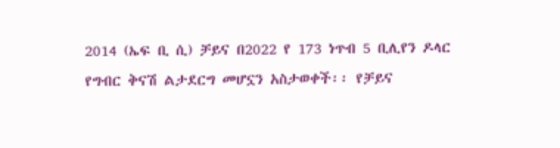2014 (ኤፍ ቢ ሲ) ቻይና በ2022 የ 173 ነጥብ 5 ቢሊየን ዶላር የግብር ቅናሽ ልታደርግ መሆኗን አስታወቀች፡፡ የቻይና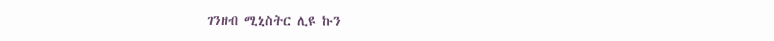ገንዘብ ሚኒስትር ሊዩ ኩን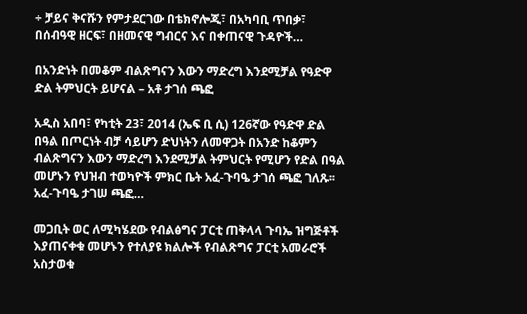÷ ቻይና ቅናሹን የምታደርገው በቴክኖሎጂ፣ በአካባቢ ጥበቃ፣ በሰብዓዊ ዘርፍ፣ በዘመናዊ ግብርና እና በቀጠናዊ ጉዳዮች…

በአንድነት በመቆም ብልጽግናን እውን ማድረግ እንደሚቻል የዓድዋ ድል ትምህርት ይሆናል – አቶ ታገሰ ጫፎ

አዲስ አበባ፣ የካቲት 23፣ 2014 (ኤፍ ቢ ሲ) 126ኛው የዓድዋ ድል በዓል በጦርነት ብቻ ሳይሆን ድህነትን ለመዋጋት በአንድ ከቆምን ብልጽግናን እውን ማድረግ እንደሚቻል ትምህርት የሚሆን የድል በዓል መሆኑን የህዝብ ተወካዮች ምክር ቤት አፈ-ጉባዔ ታገሰ ጫፎ ገለጹ፡፡ አፈ-ጉባዔ ታገሠ ጫፎ…

መጋቢት ወር ለሚካሄደው የብልፅግና ፓርቲ ጠቅላላ ጉባኤ ዝግጅቶች እያጠናቀቁ መሆኑን የተለያዩ ክልሎች የብልጽግና ፓርቲ አመራሮች አስታወቁ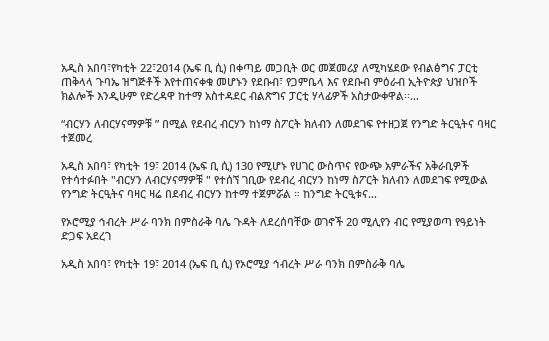አዲስ አበባ፣የካቲት 22፣2014 (ኤፍ ቢ ሲ) በቀጣይ መጋቢት ወር መጀመሪያ ለሚካሄደው የብልፅግና ፓርቲ ጠቅላላ ጉባኤ ዝግጅቶች እየተጠናቀቁ መሆኑን የደቡብ፣ የጋምቤላ እና የደቡብ ምዕራብ ኢትዮጵያ ህዝቦች ክልሎች እንዲሁም የድረዳዋ ከተማ አስተዳደር ብልጽግና ፓርቲ ሃላፊዎች አስታውቀዋል፡፡…

“ብርሃን ለብርሃናማዎቹ ” በሚል የደብረ ብርሃን ከነማ ስፖርት ክለብን ለመደገፍ የተዘጋጀ የንግድ ትርዒትና ባዛር ተጀመረ

አዲስ አበባ፣ የካቲት 19፣ 2014 (ኤፍ ቢ ሲ) 130 የሚሆኑ የሀገር ውስጥና የውጭ አምራችና አቅራቢዎች የተሳተፉበት "ብርሃን ለብርሃናማዎቹ " የተሰኘ ገቢው የደብረ ብርሃን ከነማ ስፖርት ክለብን ለመደገፍ የሚውል የንግድ ትርዒትና ባዛር ዛሬ በደብረ ብርሃን ከተማ ተጀምሯል ። ከንግድ ትርዒቱና…

የኦሮሚያ ኅብረት ሥራ ባንክ በምስራቅ ባሌ ጉዳት ለደረሰባቸው ወገኖች 20 ሚሊየን ብር የሚያወጣ የዓይነት ድጋፍ አደረገ

አዲስ አበባ፣ የካቲት 19፣ 2014 (ኤፍ ቢ ሲ) የኦሮሚያ ኅብረት ሥራ ባንክ በምስራቅ ባሌ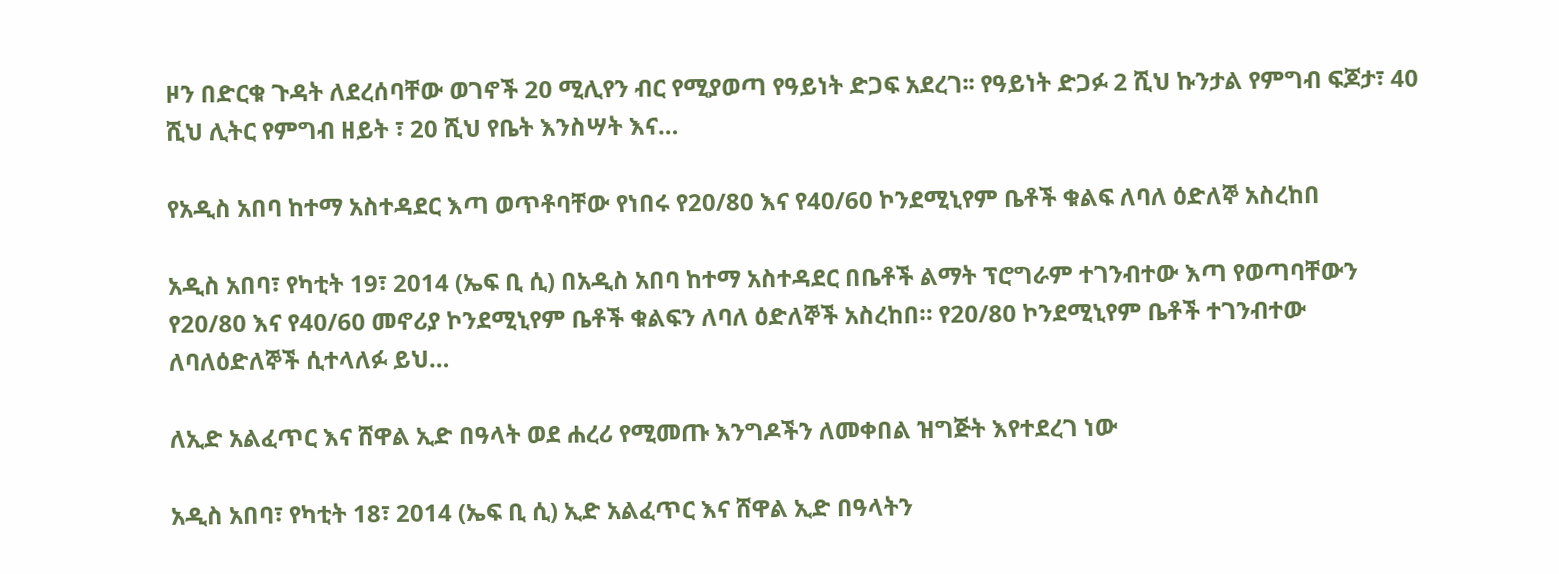ዞን በድርቁ ጉዳት ለደረሰባቸው ወገኖች 20 ሚሊየን ብር የሚያወጣ የዓይነት ድጋፍ አደረገ፡፡ የዓይነት ድጋፉ 2 ሺህ ኩንታል የምግብ ፍጆታ፣ 40 ሺህ ሊትር የምግብ ዘይት ፣ 20 ሺህ የቤት እንስሣት እና…

የአዲስ አበባ ከተማ አስተዳደር እጣ ወጥቶባቸው የነበሩ የ20/80 እና የ40/60 ኮንደሚኒየም ቤቶች ቁልፍ ለባለ ዕድለኞ አስረከበ

አዲስ አበባ፣ የካቲት 19፣ 2014 (ኤፍ ቢ ሲ) በአዲስ አበባ ከተማ አስተዳደር በቤቶች ልማት ፕሮግራም ተገንብተው እጣ የወጣባቸውን የ20/80 እና የ40/60 መኖሪያ ኮንደሚኒየም ቤቶች ቁልፍን ለባለ ዕድለኞች አስረከበ። የ20/80 ኮንደሚኒየም ቤቶች ተገንብተው ለባለዕድለኞች ሲተላለፉ ይህ…

ለኢድ አልፈጥር እና ሸዋል ኢድ በዓላት ወደ ሐረሪ የሚመጡ እንግዶችን ለመቀበል ዝግጅት እየተደረገ ነው

አዲስ አበባ፣ የካቲት 18፣ 2014 (ኤፍ ቢ ሲ) ኢድ አልፈጥር እና ሸዋል ኢድ በዓላትን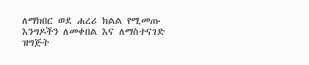ለማክበር ወደ ሐረሪ ክልል የሚመጡ እንግዶችን ለመቀበል እና ለማስተናገድ ዝግጅት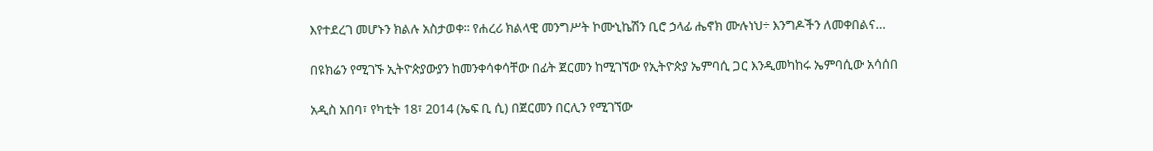እየተደረገ መሆኑን ክልሉ አስታወቀ፡፡ የሐረሪ ክልላዊ መንግሥት ኮሙኒኬሽን ቢሮ ኃላፊ ሔኖክ ሙሉነህ÷ እንግዶችን ለመቀበልና…

በዩክሬን የሚገኙ ኢትዮጵያውያን ከመንቀሳቀሳቸው በፊት ጀርመን ከሚገኘው የኢትዮጵያ ኤምባሲ ጋር እንዲመካከሩ ኤምባሲው አሳሰበ

አዲስ አበባ፣ የካቲት 18፣ 2014 (ኤፍ ቢ ሲ) በጀርመን በርሊን የሚገኘው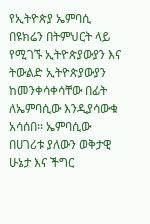የኢትዮጵያ ኤምባሲ በዩክሬን በትምህርት ላይ የሚገኙ ኢትዮጵያውያን እና ትውልድ ኢትዮጵያውያን ከመንቀሳቀሳቸው በፊት ለኤምባሲው እንዲያሳውቁ አሳሰበ፡፡ ኤምባሲው በሀገሪቱ ያለውን ወቅታዊ ሁኔታ እና ችግር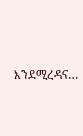እንደሚረዳና…